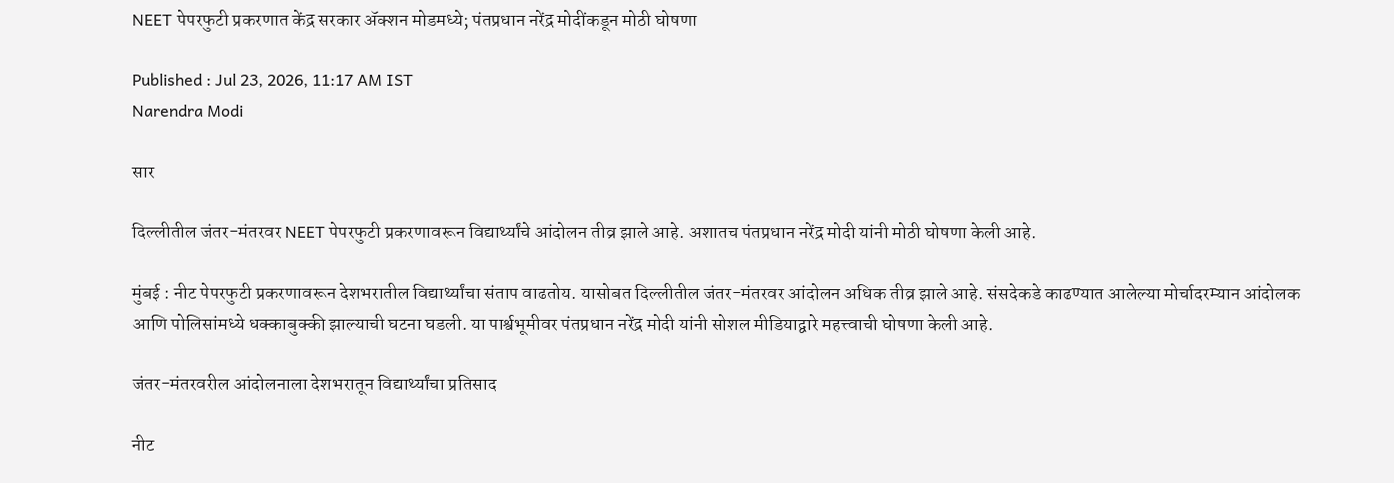NEET पेपरफुटी प्रकरणात केंद्र सरकार ॲक्शन मोडमध्ये; पंतप्रधान नरेंद्र मोदींकडून मोठी घोषणा

Published : Jul 23, 2026, 11:17 AM IST
Narendra Modi

सार

दिल्लीतील जंतर-मंतरवर NEET पेपरफुटी प्रकरणावरून विद्यार्थ्यांचे आंदोलन तीव्र झाले आहे. अशातच पंतप्रधान नरेंद्र मोदी यांनी मोठी घोषणा केली आहे.

मुंबई : नीट पेपरफुटी प्रकरणावरून देशभरातील विद्यार्थ्यांचा संताप वाढतोय. यासोबत दिल्लीतील जंतर-मंतरवर आंदोलन अधिक तीव्र झाले आहे. संसदेकडे काढण्यात आलेल्या मोर्चादरम्यान आंदोलक आणि पोलिसांमध्ये धक्काबुक्की झाल्याची घटना घडली. या पार्श्वभूमीवर पंतप्रधान नरेंद्र मोदी यांनी सोशल मीडियाद्वारे महत्त्वाची घोषणा केली आहे.

जंतर-मंतरवरील आंदोलनाला देशभरातून विद्यार्थ्यांचा प्रतिसाद

नीट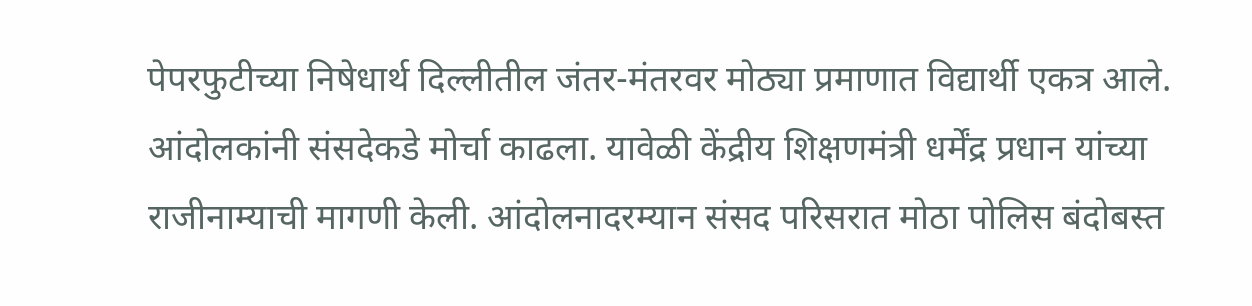पेपरफुटीच्या निषेधार्थ दिल्लीतील जंतर-मंतरवर मोठ्या प्रमाणात विद्यार्थी एकत्र आले. आंदोलकांनी संसदेकडे मोर्चा काढला. यावेळी केंद्रीय शिक्षणमंत्री धर्मेंद्र प्रधान यांच्या राजीनाम्याची मागणी केली. आंदोलनादरम्यान संसद परिसरात मोठा पोलिस बंदोबस्त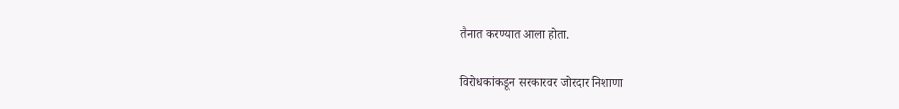तैनात करण्यात आला होता.

विरोधकांकडून सरकारवर जोरदार निशाणा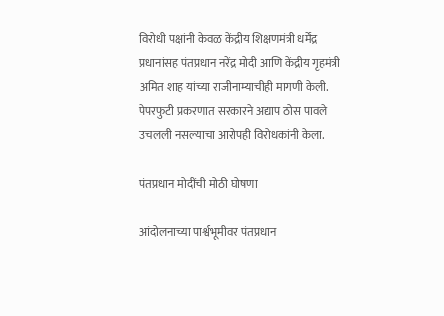विरोधी पक्षांनी केवळ केंद्रीय शिक्षणमंत्री धर्मेंद्र प्रधानांसह पंतप्रधान नरेंद्र मोदी आणि केंद्रीय गृहमंत्री अमित शाह यांच्या राजीनाम्याचीही मागणी केली. पेपरफुटी प्रकरणात सरकारने अद्याप ठोस पावले उचलली नसल्याचा आरोपही विरोधकांनी केला.

पंतप्रधान मोदींची मोठी घोषणा

आंदोलनाच्या पार्श्वभूमीवर पंतप्रधान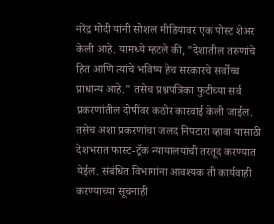नरेंद्र मोदी यांनी सोशल मीडियावर एक पोस्ट शेअर केली आहे. यामध्ये म्हटले की, "देशातील तरुणांचे हित आणि त्यांचे भविष्य हेच सरकारचे सर्वोच्च प्राधान्य आहे." तसेच प्रश्नपत्रिका फुटीच्या सर्व प्रकरणांतील दोषींवर कठोर कारवाई केली जाईल. तसेच अशा प्रकरणांचा जलद निपटारा व्हावा यासाठी देशभरात फास्ट-ट्रॅक न्यायालयांची तरतूद करण्यात येईल. संबंधित विभागांना आवश्यक ती कार्यवाही करण्याच्या सूचनाही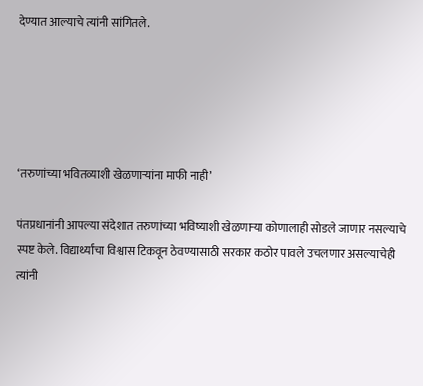देण्यात आल्याचे त्यांनी सांगितले.





‘तरुणांच्या भवितव्याशी खेळणाऱ्यांना माफी नाही’

पंतप्रधानांनी आपल्या संदेशात तरुणांच्या भविष्याशी खेळणाऱ्या कोणालाही सोडले जाणार नसल्याचे स्पष्ट केले. विद्यार्थ्यांचा विश्वास टिकवून ठेवण्यासाठी सरकार कठोर पावले उचलणार असल्याचेही त्यांनी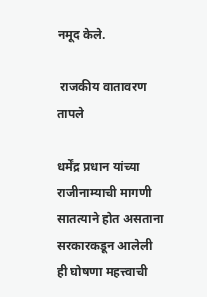नमूद केले.

 राजकीय वातावरण तापले

धर्मेंद्र प्रधान यांच्या राजीनाम्याची मागणी सातत्याने होत असताना सरकारकडून आलेली ही घोषणा महत्त्वाची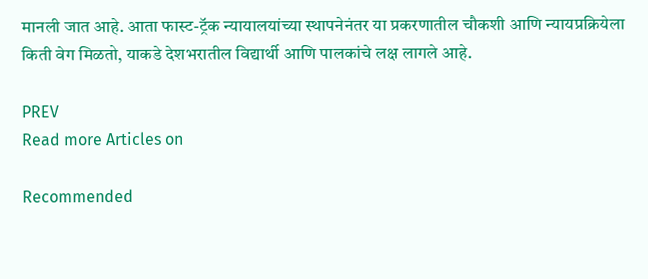मानली जात आहे. आता फास्ट-ट्रॅक न्यायालयांच्या स्थापनेनंतर या प्रकरणातील चौकशी आणि न्यायप्रक्रियेला किती वेग मिळतो, याकडे देशभरातील विद्यार्थी आणि पालकांचे लक्ष लागले आहे.

PREV
Read more Articles on

Recommended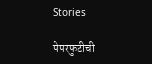Stories

पेपरफुटीची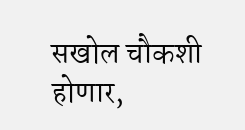सखोल चौकशी होणार,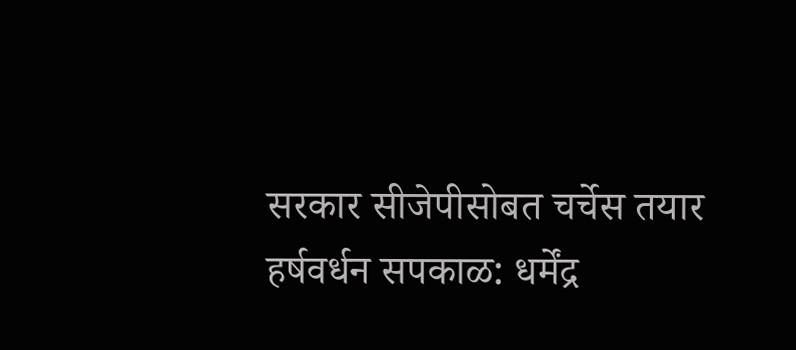सरकार सीजेपीसोबत चर्चेस तयार
हर्षवर्धन सपकाळ: धर्मेंद्र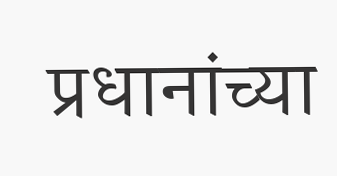प्रधानांच्या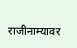राजीनाम्यावर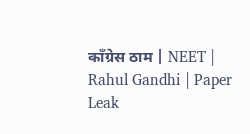काँग्रेस ठाम | NEET | Rahul Gandhi | Paper Leak